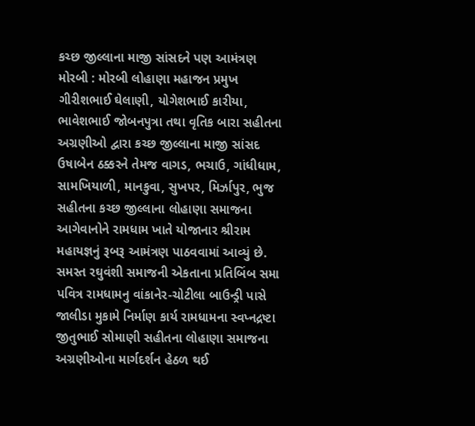કચ્છ જીલ્લાના માજી સાંસદને પણ આમંત્રણ મોરબી : મોરબી લોહાણા મહાજન પ્રમુખ ગીરીશભાઈ ઘેલાણી, યોગેશભાઈ કારીયા, ભાવેશભાઈ જોબનપુત્રા તથા વૃતિક બારા સહીતના અગ્રણીઓ દ્વારા કચ્છ જીલ્લાના માજી સાંસદ ઉષાબેન ઠક્કરને તેમજ વાગડ, ભચાઉ, ગાંધીધામ, સામખિયાળી, માનકુવા, સુખપર, મિર્ઝાપુર, ભુજ સહીતના કચ્છ જીલ્લાના લોહાણા સમાજના આગેવાનોને રામધામ ખાતે યોજાનાર શ્રીરામ મહાયજ્ઞનું રૂબરૂ આમંત્રણ પાઠવવામાં આવ્યું છે. સમસ્ત રઘુવંશી સમાજની એકતાના પ્રતિબિંબ સમા પવિત્ર રામધામનુ વાંકાનેર-ચોટીલા બાઉન્ડ્રી પાસે જાલીડા મુકામે નિર્માણ કાર્ય રામધામના સ્વપ્નદ્રષ્ટા જીતુભાઈ સોમાણી સહીતના લોહાણા સમાજના અગ્રણીઓના માર્ગદર્શન હેઠળ થઈ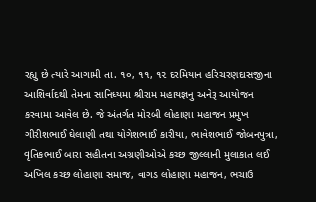રહ્યુ છે ત્યારે આગામી તા. ૧૦, ૧૧, ૧૨ દરમિયાન હરિચરણદાસજીના આશિર્વાદથી તેમના સાનિધ્યમા શ્રીરામ મહાયજ્ઞનુ અનેરૂ આયોજન કરવામા આવેલ છે. જે અંતર્ગત મોરબી લોહાણા મહાજન પ્રમુખ ગીરીશભાઈ ઘેલાણી તથા યોગેશભાઈ કારીયા, ભાવેશભાઈ જોબનપુત્રા, વૃતિકભાઈ બારા સહીતના અગ્રણીઓએ કચ્છ જીલ્લાની મુલાકાત લઈ અખિલ કચ્છ લોહાણા સમાજ, વાગડ લોહાણા મહાજન, ભચાઉ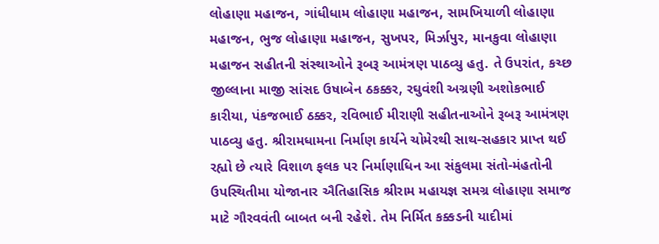લોહાણા મહાજન, ગાંધીધામ લોહાણા મહાજન, સામખિયાળી લોહાણા મહાજન, ભુજ લોહાણા મહાજન, સુખપર, મિર્ઝાપુર, માનકુવા લોહાણા મહાજન સહીતની સંસ્થાઓને રૂબરૂ આમંત્રણ પાઠવ્યુ હતુ. તે ઉપરાંત, કચ્છ જીલ્લાના માજી સાંસદ ઉષાબેન ઠકક્કર, રઘુવંશી અગ્રણી અશોકભાઈ કારીયા, પંકજભાઈ ઠક્કર, રવિભાઈ મીરાણી સહીતનાઓને રૂબરૂ આમંત્રણ પાઠવ્યુ હતુ. શ્રીરામધામના નિર્માણ કાર્યને ચોમેરથી સાથ-સહકાર પ્રાપ્ત થઈ રહ્યો છે ત્યારે વિશાળ ફલક પર નિર્માણાધિન આ સંકુલમા સંતો-મંહતોની ઉપસ્થિતીમા યોજાનાર ઐતિહાસિક શ્રીરામ મહાયજ્ઞ સમગ્ર લોહાણા સમાજ માટે ગૌરવવંતી બાબત બની રહેશે. તેમ નિર્મિત કક્કડની યાદીમાં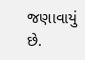જણાવાયું છે.